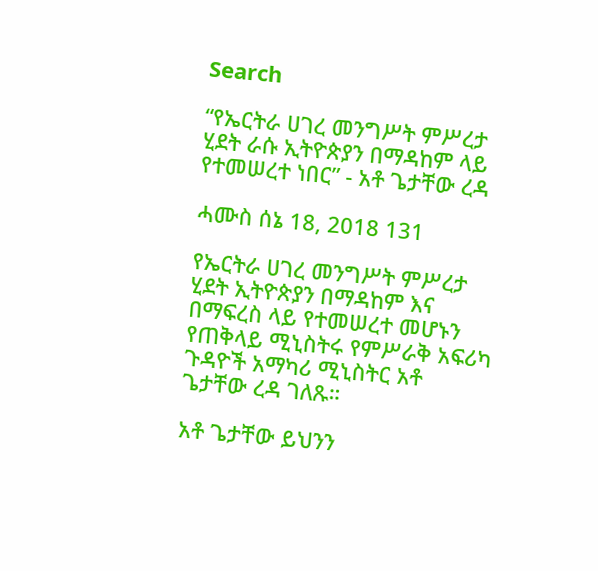Search

“የኤርትራ ሀገረ መንግሥት ምሥረታ ሂደት ራሱ ኢትዮጵያን በማዳከም ላይ የተመሠረተ ነበር” - አቶ ጌታቸው ረዳ

ሓሙስ ሰኔ 18, 2018 131

የኤርትራ ሀገረ መንግሥት ምሥረታ ሂደት ኢትዮጵያን በማዳከም እና በማፍረስ ላይ የተመሠረተ መሆኑን የጠቅላይ ሚኒስትሩ የምሥራቅ አፍሪካ ጉዳዮች አማካሪ ሚኒስትር አቶ ጌታቸው ረዳ ገለጹ።

አቶ ጌታቸው ይህንን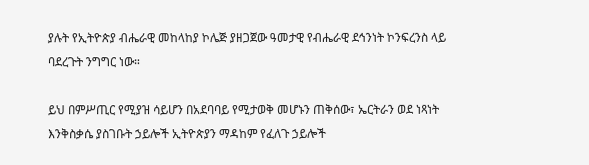ያሉት የኢትዮጵያ ብሔራዊ መከላከያ ኮሌጅ ያዘጋጀው ዓመታዊ የብሔራዊ ደኅንነት ኮንፍረንስ ላይ ባደረጉት ንግግር ነው።

ይህ በምሥጢር የሚያዝ ሳይሆን በአደባባይ የሚታወቅ መሆኑን ጠቅሰው፣ ኤርትራን ወደ ነጻነት እንቅስቃሴ ያስገቡት ኃይሎች ኢትዮጵያን ማዳከም የፈለጉ ኃይሎች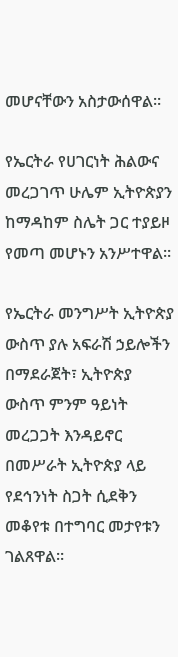መሆናቸውን አስታውሰዋል።

የኤርትራ የሀገርነት ሕልውና መረጋገጥ ሁሌም ኢትዮጵያን ከማዳከም ስሌት ጋር ተያይዞ የመጣ መሆኑን አንሥተዋል።

የኤርትራ መንግሥት ኢትዮጵያ ውስጥ ያሉ አፍራሽ ኃይሎችን በማደራጀት፣ ኢትዮጵያ ውስጥ ምንም ዓይነት መረጋጋት እንዳይኖር በመሥራት ኢትዮጵያ ላይ የደኅንነት ስጋት ሲደቅን መቆየቱ በተግባር መታየቱን ገልጸዋል።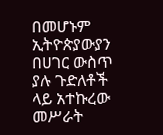በመሆኑም ኢትዮጵያውያን በሀገር ውስጥ ያሉ ጉድለቶች ላይ አተኩረው መሥራት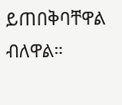ይጠበቅባቸዋል ብለዋል።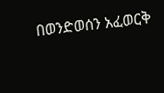በወንድወሰን አፈወርቅ